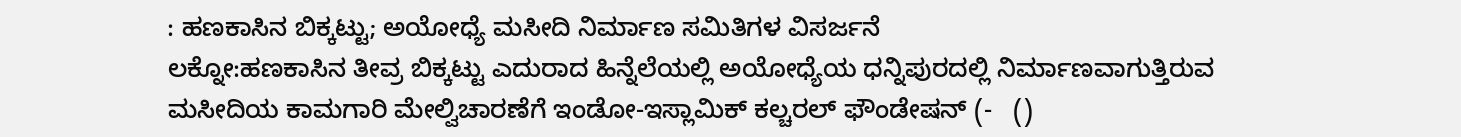: ಹಣಕಾಸಿನ ಬಿಕ್ಕಟ್ಟು; ಅಯೋಧ್ಯೆ ಮಸೀದಿ ನಿರ್ಮಾಣ ಸಮಿತಿಗಳ ವಿಸರ್ಜನೆ
ಲಕ್ನೋ:ಹಣಕಾಸಿನ ತೀವ್ರ ಬಿಕ್ಕಟ್ಟು ಎದುರಾದ ಹಿನ್ನೆಲೆಯಲ್ಲಿ ಅಯೋಧ್ಯೆಯ ಧನ್ನಿಪುರದಲ್ಲಿ ನಿರ್ಮಾಣವಾಗುತ್ತಿರುವ ಮಸೀದಿಯ ಕಾಮಗಾರಿ ಮೇಲ್ವಿಚಾರಣೆಗೆ ಇಂಡೋ-ಇಸ್ಲಾಮಿಕ್‌ ಕಲ್ಚರಲ್‌ ಫೌಂಡೇಷನ್‌ (-   ()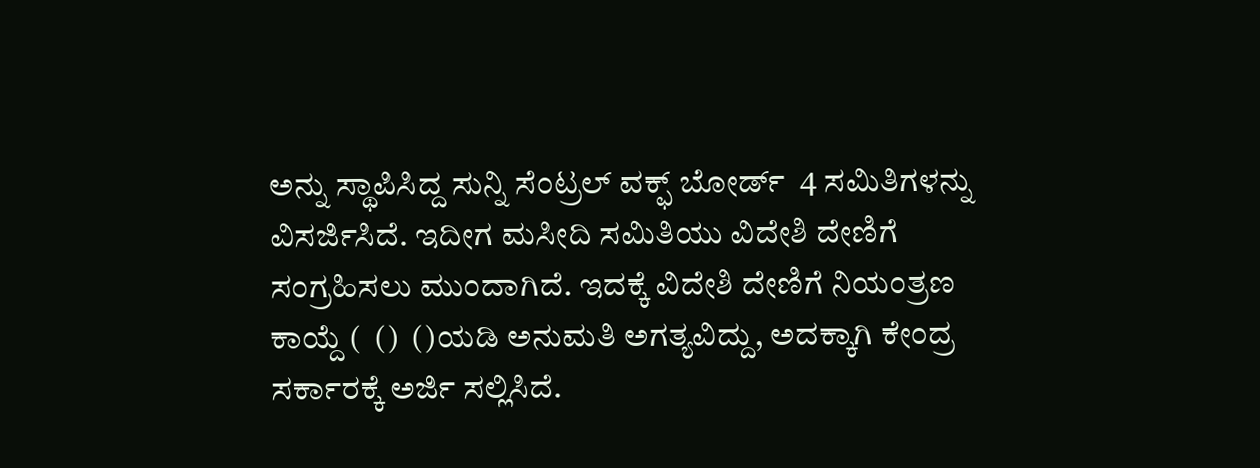ಅನ್ನು ಸ್ಥಾಪಿಸಿದ್ದ ಸುನ್ನಿ ಸೆಂಟ್ರಲ್‌ ವಕ್ಫ್‌ ಬೋರ್ಡ್‌  4 ಸಮಿತಿಗಳನ್ನು ವಿಸರ್ಜಿಸಿದೆ. ಇದೀಗ ಮಸೀದಿ ಸಮಿತಿಯು ವಿದೇಶಿ ದೇಣಿಗೆ ಸಂಗ್ರಹಿಸಲು ಮುಂದಾಗಿದೆ. ಇದಕ್ಕೆ ವಿದೇಶಿ ದೇಣಿಗೆ ನಿಯಂತ್ರಣ ಕಾಯ್ದೆ (  ()  ()ಯಡಿ ಅನುಮತಿ ಅಗತ್ಯವಿದ್ದು, ಅದಕ್ಕಾಗಿ ಕೇಂದ್ರ ಸರ್ಕಾರಕ್ಕೆ ಅರ್ಜಿ ಸಲ್ಲಿಸಿದೆ.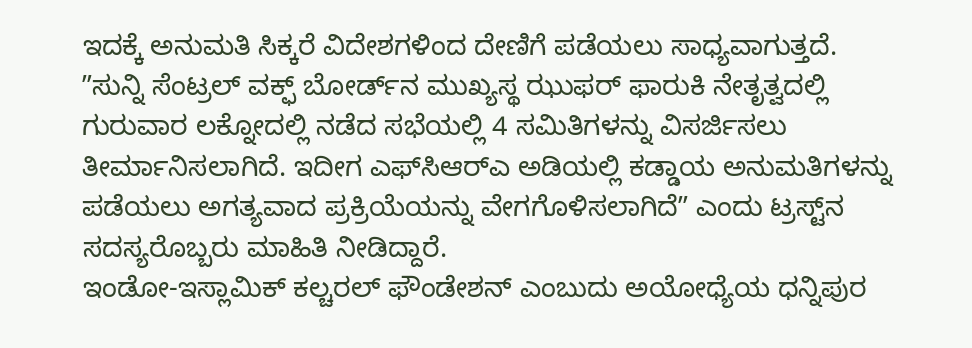ಇದಕ್ಕೆ ಅನುಮತಿ ಸಿಕ್ಕರೆ ವಿದೇಶಗಳಿಂದ ದೇಣಿಗೆ ಪಡೆಯಲು ಸಾಧ್ಯವಾಗುತ್ತದೆ.
ʼʼಸುನ್ನಿ ಸೆಂಟ್ರಲ್‌ ವಕ್ಫ್‌ ಬೋರ್ಡ್‌ನ ಮುಖ್ಯಸ್ಥ ಝುಫರ್‌ ಫಾರುಕಿ ನೇತೃತ್ವದಲ್ಲಿ ಗುರುವಾರ ಲಕ್ನೋದಲ್ಲಿ ನಡೆದ ಸಭೆಯಲ್ಲಿ 4 ಸಮಿತಿಗಳನ್ನು ವಿಸರ್ಜಿಸಲು ತೀರ್ಮಾನಿಸಲಾಗಿದೆ. ಇದೀಗ ಎಫ್‌ಸಿಆರ್‌ಎ ಅಡಿಯಲ್ಲಿ ಕಡ್ಡಾಯ ಅನುಮತಿಗಳನ್ನು ಪಡೆಯಲು ಅಗತ್ಯವಾದ ಪ್ರಕ್ರಿಯೆಯನ್ನು ವೇಗಗೊಳಿಸಲಾಗಿದೆʼʼ ಎಂದು ಟ್ರಸ್ಟ್‌ನ ಸದಸ್ಯರೊಬ್ಬರು ಮಾಹಿತಿ ನೀಡಿದ್ದಾರೆ.
ಇಂಡೋ-ಇಸ್ಲಾಮಿಕ್ ಕಲ್ಚರಲ್ ಫೌಂಡೇಶನ್ ಎಂಬುದು ಅಯೋಧ್ಯೆಯ ಧನ್ನಿಪುರ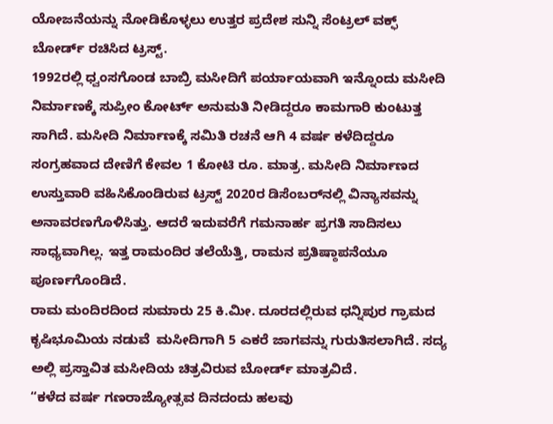ಯೋಜನೆಯನ್ನು ನೋಡಿಕೊಳ್ಳಲು ಉತ್ತರ ಪ್ರದೇಶ ಸುನ್ನಿ ಸೆಂಟ್ರಲ್ ವಕ್ಫ್ ಬೋರ್ಡ್ ರಚಿಸಿದ ಟ್ರಸ್ಟ್.
1992ರಲ್ಲಿ ಧ್ವಂಸಗೊಂಡ ಬಾಬ್ರಿ ಮಸೀದಿಗೆ ಪರ್ಯಾಯವಾಗಿ ಇನ್ನೊಂದು ಮಸೀದಿ ನಿರ್ಮಾಣಕ್ಕೆ ಸುಪ್ರೀಂ ಕೋರ್ಟ್‌ ಅನುಮತಿ ನೀಡಿದ್ದರೂ ಕಾಮಗಾರಿ ಕುಂಟುತ್ತ ಸಾಗಿದೆ. ಮಸೀದಿ ನಿರ್ಮಾಣಕ್ಕೆ ಸಮಿತಿ ರಚನೆ ಆಗಿ 4 ವರ್ಷ ಕಳೆದಿದ್ದರೂ ಸಂಗ್ರಹವಾದ ದೇಣಿಗೆ ಕೇವಲ 1 ಕೋಟಿ ರೂ. ಮಾತ್ರ. ಮಸೀದಿ ನಿರ್ಮಾಣದ ಉಸ್ತುವಾರಿ ವಹಿಸಿಕೊಂಡಿರುವ ಟ್ರಸ್ಟ್ 2020ರ ಡಿಸೆಂಬರ್‌ನಲ್ಲಿ ವಿನ್ಯಾಸವನ್ನು ಅನಾವರಣಗೊಳಿಸಿತ್ತು. ಆದರೆ ಇದುವರೆಗೆ ಗಮನಾರ್ಹ ಪ್ರಗತಿ ಸಾದಿಸಲು ಸಾಧ್ಯವಾಗಿಲ್ಲ. ಇತ್ತ ರಾಮಂದಿರ ತಲೆಯೆತ್ತಿ, ರಾಮನ ಪ್ರತಿಷ್ಠಾಪನೆಯೂ ಪೂರ್ಣಗೊಂಡಿದೆ.
ರಾಮ ಮಂದಿರದಿಂದ ಸುಮಾರು 25 ಕಿ.ಮೀ. ದೂರದಲ್ಲಿರುವ ಧನ್ನಿಪುರ ಗ್ರಾಮದ ಕೃಷಿಭೂಮಿಯ ನಡುವೆ  ಮಸೀದಿಗಾಗಿ 5 ಎಕರೆ ಜಾಗವನ್ನು ಗುರುತಿಸಲಾಗಿದೆ. ಸದ್ಯ ಅಲ್ಲಿ ಪ್ರಸ್ತಾವಿತ ಮಸೀದಿಯ ಚಿತ್ರವಿರುವ ಬೋರ್ಡ್ ಮಾತ್ರವಿದೆ.
“ಕಳೆದ ವರ್ಷ ಗಣರಾಜ್ಯೋತ್ಸವ ದಿನದಂದು ಹಲವು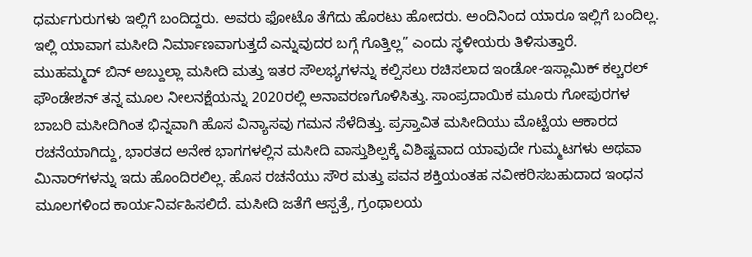ಧರ್ಮಗುರುಗಳು ಇಲ್ಲಿಗೆ ಬಂದಿದ್ದರು. ಅವರು ಫೋಟೊ ತೆಗೆದು ಹೊರಟು ಹೋದರು. ಅಂದಿನಿಂದ ಯಾರೂ ಇಲ್ಲಿಗೆ ಬಂದಿಲ್ಲ. ಇಲ್ಲಿ ಯಾವಾಗ ಮಸೀದಿ ನಿರ್ಮಾಣವಾಗುತ್ತದೆ ಎನ್ನುವುದರ ಬಗ್ಗೆ ಗೊತ್ತಿಲ್ಲ” ಎಂದು ಸ್ಥಳೀಯರು ತಿಳಿಸುತ್ತಾರೆ.
ಮುಹಮ್ಮದ್ ಬಿನ್ ಅಬ್ದುಲ್ಲಾ ಮಸೀದಿ ಮತ್ತು ಇತರ ಸೌಲಭ್ಯಗಳನ್ನು ಕಲ್ಪಿಸಲು ರಚಿಸಲಾದ ಇಂಡೋ-ಇಸ್ಲಾಮಿಕ್ ಕಲ್ಚರಲ್ ಫೌಂಡೇಶನ್ ತನ್ನ ಮೂಲ ನೀಲನಕ್ಷೆಯನ್ನು 2020ರಲ್ಲಿ ಅನಾವರಣಗೊಳಿಸಿತ್ತು. ಸಾಂಪ್ರದಾಯಿಕ ಮೂರು ಗೋಪುರಗಳ ಬಾಬರಿ ಮಸೀದಿಗಿಂತ ಭಿನ್ನವಾಗಿ ಹೊಸ ವಿನ್ಯಾಸವು ಗಮನ ಸೆಳೆದಿತ್ತು. ಪ್ರಸ್ತಾವಿತ ಮಸೀದಿಯು ಮೊಟ್ಟೆಯ ಆಕಾರದ ರಚನೆಯಾಗಿದ್ದು, ಭಾರತದ ಅನೇಕ ಭಾಗಗಳಲ್ಲಿನ ಮಸೀದಿ ವಾಸ್ತುಶಿಲ್ಪಕ್ಕೆ ವಿಶಿಷ್ಟವಾದ ಯಾವುದೇ ಗುಮ್ಮಟಗಳು ಅಥವಾ ಮಿನಾರ್‌ಗಳನ್ನು ಇದು ಹೊಂದಿರಲಿಲ್ಲ. ಹೊಸ ರಚನೆಯು ಸೌರ ಮತ್ತು ಪವನ ಶಕ್ತಿಯಂತಹ ನವೀಕರಿಸಬಹುದಾದ ಇಂಧನ ಮೂಲಗಳಿಂದ ಕಾರ್ಯನಿರ್ವಹಿಸಲಿದೆ. ಮಸೀದಿ ಜತೆಗೆ ಆಸ್ಪತ್ರೆ, ಗ್ರಂಥಾಲಯ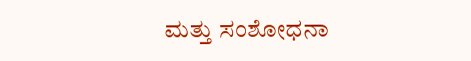ಮತ್ತು ಸಂಶೋಧನಾ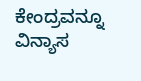ಕೇಂದ್ರವನ್ನೂ ವಿನ್ಯಾಸ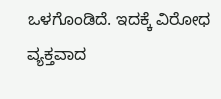ಒಳಗೊಂಡಿದೆ. ಇದಕ್ಕೆ ವಿರೋಧ ವ್ಯಕ್ತವಾದ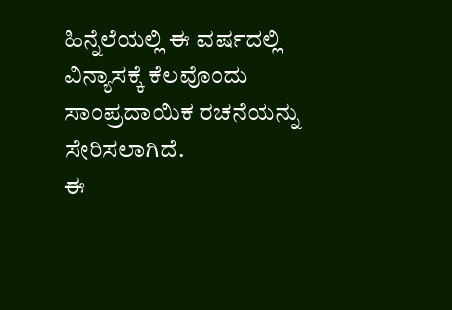ಹಿನ್ನೆಲೆಯಲ್ಲಿ ಈ ವರ್ಷದಲ್ಲಿ ವಿನ್ಯಾಸಕ್ಕೆ ಕೆಲವೊಂದು ಸಾಂಪ್ರದಾಯಿಕ ರಚನೆಯನ್ನು ಸೇರಿಸಲಾಗಿದೆ.
ಈ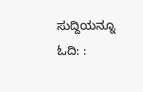ಸುದ್ದಿಯನ್ನೂ ಓದಿ: :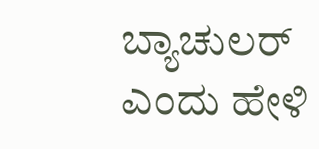ಬ್ಯಾಚುಲರ್ ಎಂದು ಹೇಳಿ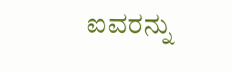ಐವರನ್ನು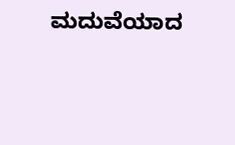ಮದುವೆಯಾದ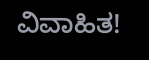ವಿವಾಹಿತ!